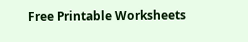Free Printable Worksheets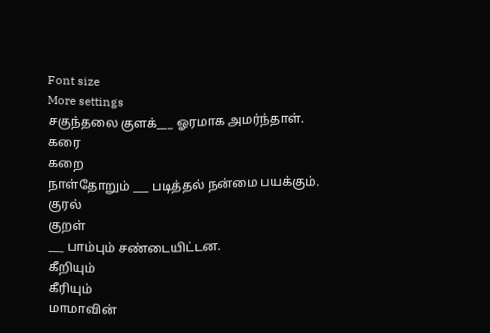Font size
More settings
சகுந்தலை குளக்___ ஓரமாக அமர்ந்தாள்.
கரை
கறை
நாள்தோறும் ___ படித்தல் நன்மை பயக்கும்.
குரல்
குறள்
___ பாம்பும் சண்டையிட்டன.
கீறியும்
கீரியும்
மாமாவின்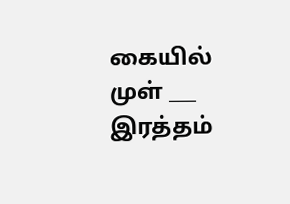கையில் முள் ___ இரத்தம்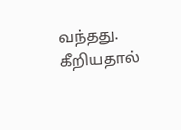வந்தது.
கீறியதால்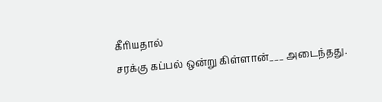கீரியதால்
சரக்கு கப்பல் ஒன்று கிள்ளான்___ அடைந்தது.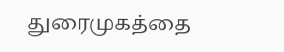துரைமுகத்தை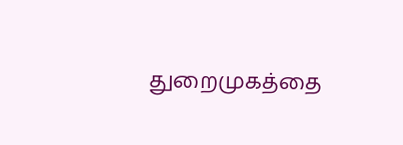துறைமுகத்தை